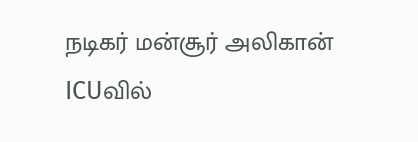நடிகர் மன்சூர் அலிகான் ICUவில்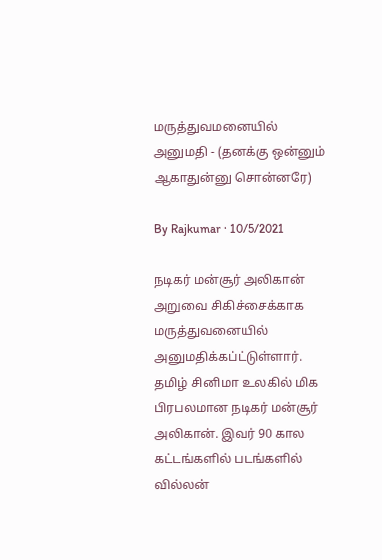மருத்துவமனையில் அனுமதி - (தனக்கு ஒன்னும் ஆகாதுன்னு சொன்னரே)

By Rajkumar · 10/5/2021

நடிகர் மன்சூர் அலிகான் அறுவை சிகிச்சைக்காக மருத்துவனையில் அனுமதிக்கப்ட்டுள்ளார். தமிழ் சினிமா உலகில் மிக பிரபலமான நடிகர் மன்சூர் அலிகான். இவர் 90 கால கட்டங்களில் படங்களில் வில்லன்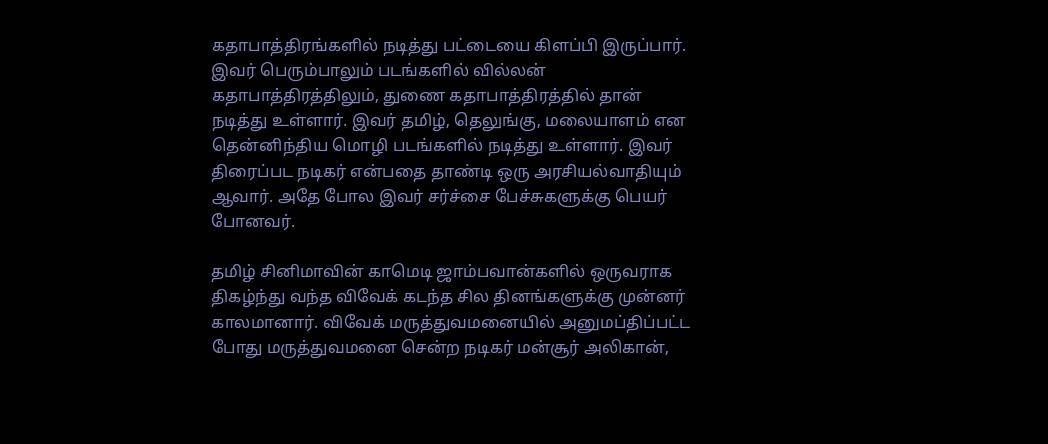கதாபாத்திரங்களில் நடித்து பட்டையை கிளப்பி இருப்பார். இவர் பெரும்பாலும் படங்களில் வில்லன் கதாபாத்திரத்திலும், துணை கதாபாத்திரத்தில் தான் நடித்து உள்ளார். இவர் தமிழ், தெலுங்கு, மலையாளம் என தென்னிந்திய மொழி படங்களில் நடித்து உள்ளார். இவர் திரைப்பட நடிகர் என்பதை தாண்டி ஒரு அரசியல்வாதியும் ஆவார். அதே போல இவர் சர்ச்சை பேச்சுகளுக்கு பெயர் போனவர்.

தமிழ் சினிமாவின் காமெடி ஜாம்பவான்களில் ஒருவராக திகழ்ந்து வந்த விவேக் கடந்த சில தினங்களுக்கு முன்னர் காலமானார். விவேக் மருத்துவமனையில் அனுமப்திப்பட்ட போது மருத்துவமனை சென்ற நடிகர் மன்சூர் அலிகான்,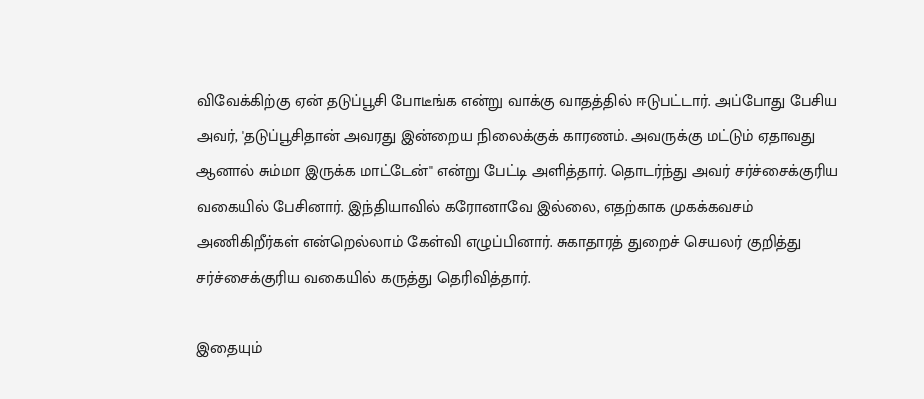விவேக்கிற்கு ஏன் தடுப்பூசி போடீங்க என்று வாக்கு வாதத்தில் ஈடுபட்டார். அப்போது பேசிய அவர், 'தடுப்பூசிதான் அவரது இன்றைய நிலைக்குக் காரணம். அவருக்கு மட்டும் ஏதாவது ஆனால் சும்மா இருக்க மாட்டேன்'' என்று பேட்டி அளித்தார். தொடர்ந்து அவர் சர்ச்சைக்குரிய வகையில் பேசினார். இந்தியாவில் கரோனாவே இல்லை, எதற்காக முகக்கவசம் அணிகிறீர்கள் என்றெல்லாம் கேள்வி எழுப்பினார். சுகாதாரத் துறைச் செயலர் குறித்து சர்ச்சைக்குரிய வகையில் கருத்து தெரிவித்தார்.

இதையும்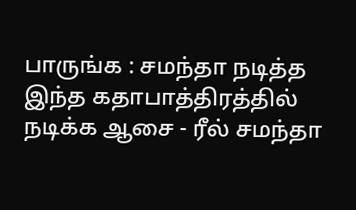பாருங்க : சமந்தா நடித்த இந்த கதாபாத்திரத்தில் நடிக்க ஆசை - ரீல் சமந்தா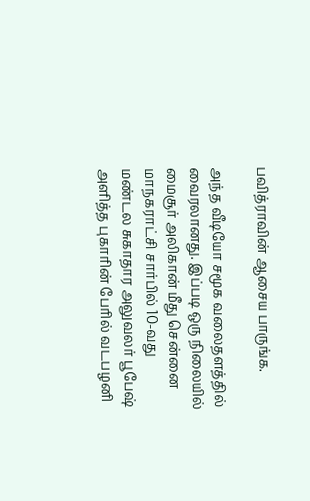பவித்ராவின் ஆசைய பாருங்க.

அந்த வீடியோ சமூக வலைதளத்தில் வைரலானது. இப்படி ஒரு நிலையில் மைசூர் அலிகான் மீது சென்னை மாநகராட்சி சார்பில் 10-வது மண்டல சுகாதார அலுவலர் பூபேஷ் அளித்த புகாரின் பேரில் வடபழனி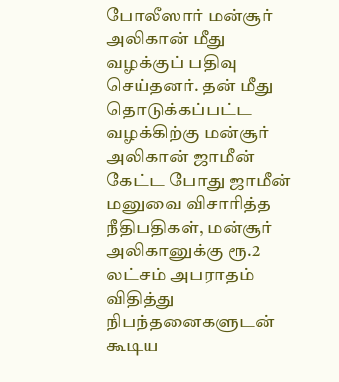போலீஸார் மன்சூர் அலிகான் மீது வழக்குப் பதிவு செய்தனர். தன் மீது தொடுக்கப்பட்ட வழக்கிற்கு மன்சூர் அலிகான் ஜாமீன் கேட்ட போது ஜாமீன் மனுவை விசாரித்த நீதிபதிகள், மன்சூர் அலிகானுக்கு ரூ.2 லட்சம் அபராதம் விதித்து நிபந்தனைகளுடன் கூடிய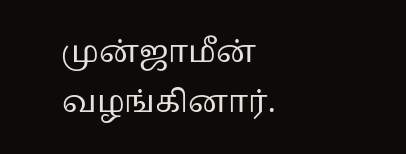முன்ஜாமீன் வழங்கினார்.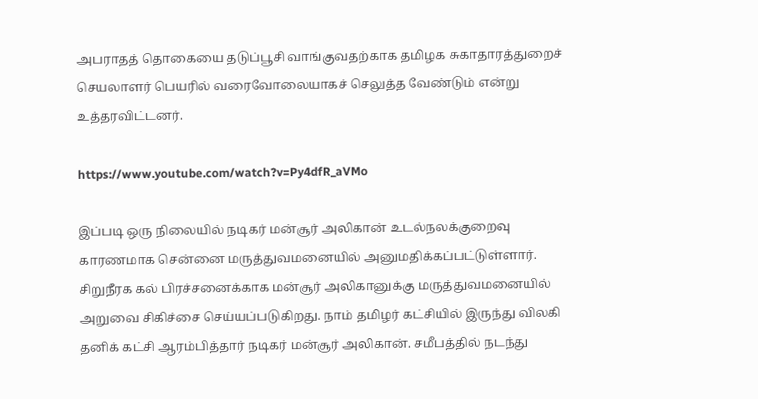அபராதத் தொகையை தடுப்பூசி வாங்குவதற்காக தமிழக சுகாதாரத்துறைச் செயலாளர் பெயரில் வரைவோலையாகச் செலுத்த வேண்டும் என்று உத்தரவிட்டனர்.

https://www.youtube.com/watch?v=Py4dfR_aVMo

இப்படி ஒரு நிலையில் நடிகர் மன்சூர் அலிகான் உடல்நலக்குறைவு காரணமாக சென்னை மருத்துவமனையில் அனுமதிக்கப்பட்டுள்ளார். சிறுநீரக கல் பிரச்சனைக்காக மன்சூர் அலிகானுக்கு மருத்துவமனையில் அறுவை சிகிச்சை செய்யப்படுகிறது. நாம் தமிழர் கட்சியில் இருந்து விலகி தனிக் கட்சி ஆரம்பித்தார் நடிகர் மன்சூர் அலிகான். சமீபத்தில் நடந்து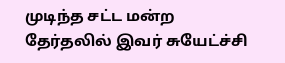முடிந்த சட்ட மன்ற தேர்தலில் இவர் சுயேட்ச்சி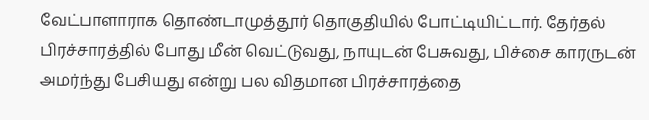வேட்பாளாராக தொண்டாமுத்தூர் தொகுதியில் போட்டியிட்டார். தேர்தல் பிரச்சாரத்தில் போது மீன் வெட்டுவது, நாயுடன் பேசுவது, பிச்சை காரருடன் அமர்ந்து பேசியது என்று பல விதமான பிரச்சாரத்தை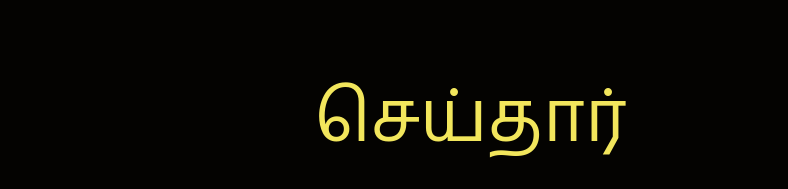செய்தார்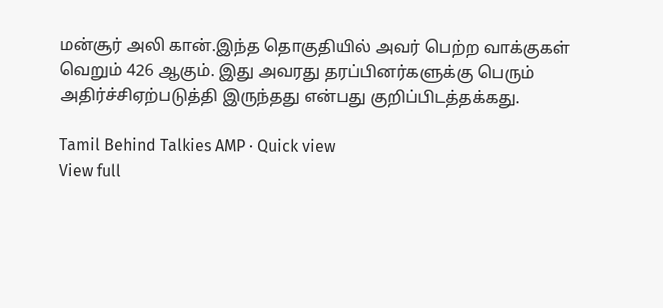மன்சூர் அலி கான்.இந்த தொகுதியில் அவர் பெற்ற வாக்குகள் வெறும் 426 ஆகும். இது அவரது தரப்பினர்களுக்கு பெரும் அதிர்ச்சிஏற்படுத்தி இருந்தது என்பது குறிப்பிடத்தக்கது.

Tamil Behind Talkies AMP · Quick view
View full